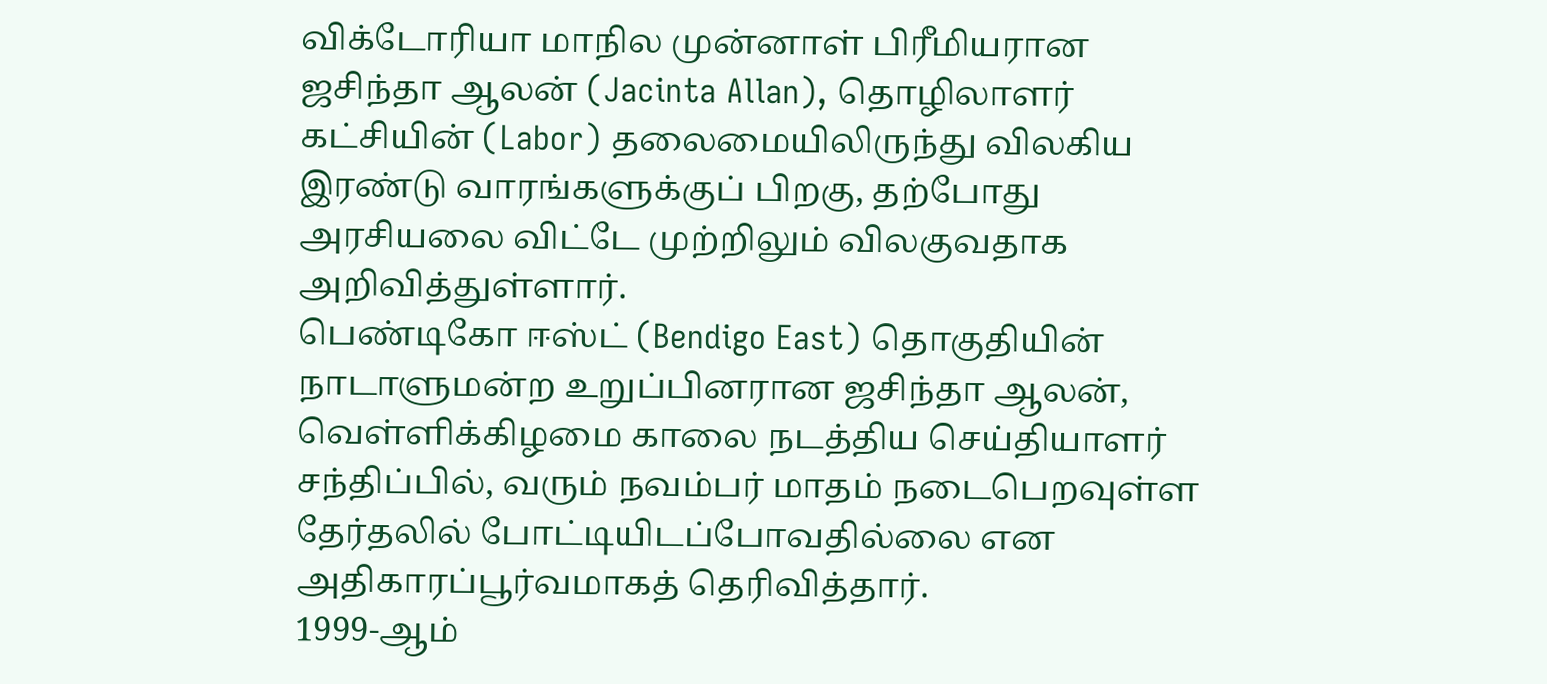விக்டோரியா மாநில முன்னாள் பிரீமியரான ஜசிந்தா ஆலன் (Jacinta Allan), தொழிலாளர் கட்சியின் (Labor) தலைமையிலிருந்து விலகிய இரண்டு வாரங்களுக்குப் பிறகு, தற்போது அரசியலை விட்டே முற்றிலும் விலகுவதாக அறிவித்துள்ளார்.
பெண்டிகோ ஈஸ்ட் (Bendigo East) தொகுதியின் நாடாளுமன்ற உறுப்பினரான ஜசிந்தா ஆலன், வெள்ளிக்கிழமை காலை நடத்திய செய்தியாளர் சந்திப்பில், வரும் நவம்பர் மாதம் நடைபெறவுள்ள தேர்தலில் போட்டியிடப்போவதில்லை என அதிகாரப்பூர்வமாகத் தெரிவித்தார்.
1999-ஆம்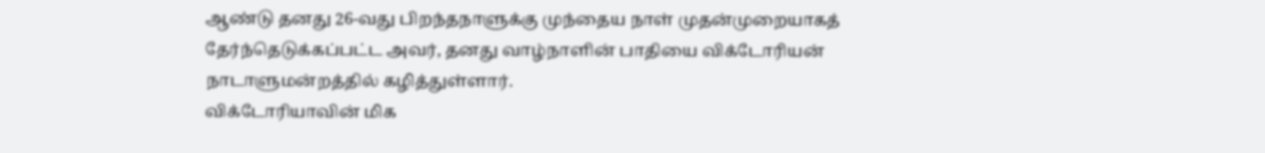ஆண்டு தனது 26-வது பிறந்தநாளுக்கு முந்தைய நாள் முதன்முறையாகத் தேர்ந்தெடுக்கப்பட்ட அவர், தனது வாழ்நாளின் பாதியை விக்டோரியன் நாடாளுமன்றத்தில் கழித்துள்ளார்.
விக்டோரியாவின் மிக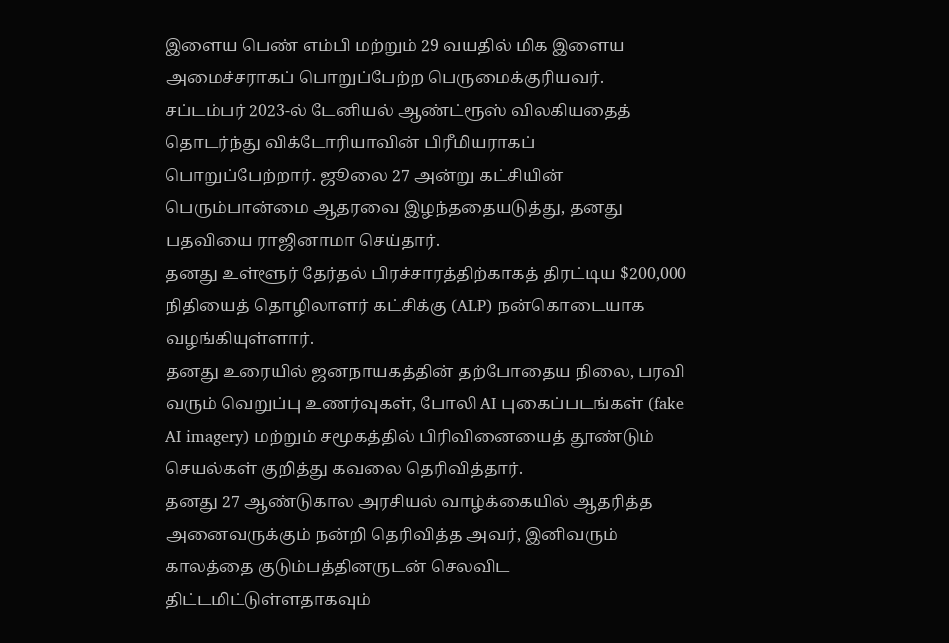இளைய பெண் எம்பி மற்றும் 29 வயதில் மிக இளைய அமைச்சராகப் பொறுப்பேற்ற பெருமைக்குரியவர்.
சப்டம்பர் 2023-ல் டேனியல் ஆண்ட்ரூஸ் விலகியதைத் தொடர்ந்து விக்டோரியாவின் பிரீமியராகப் பொறுப்பேற்றார். ஜூலை 27 அன்று கட்சியின் பெரும்பான்மை ஆதரவை இழந்ததையடுத்து, தனது பதவியை ராஜினாமா செய்தார்.
தனது உள்ளூர் தேர்தல் பிரச்சாரத்திற்காகத் திரட்டிய $200,000 நிதியைத் தொழிலாளர் கட்சிக்கு (ALP) நன்கொடையாக வழங்கியுள்ளார்.
தனது உரையில் ஜனநாயகத்தின் தற்போதைய நிலை, பரவி வரும் வெறுப்பு உணர்வுகள், போலி AI புகைப்படங்கள் (fake AI imagery) மற்றும் சமூகத்தில் பிரிவினையைத் தூண்டும் செயல்கள் குறித்து கவலை தெரிவித்தார்.
தனது 27 ஆண்டுகால அரசியல் வாழ்க்கையில் ஆதரித்த அனைவருக்கும் நன்றி தெரிவித்த அவர், இனிவரும் காலத்தை குடும்பத்தினருடன் செலவிட திட்டமிட்டுள்ளதாகவும்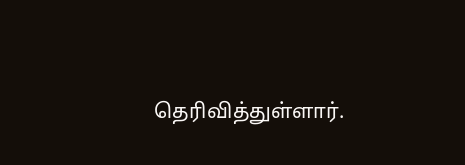தெரிவித்துள்ளார்.